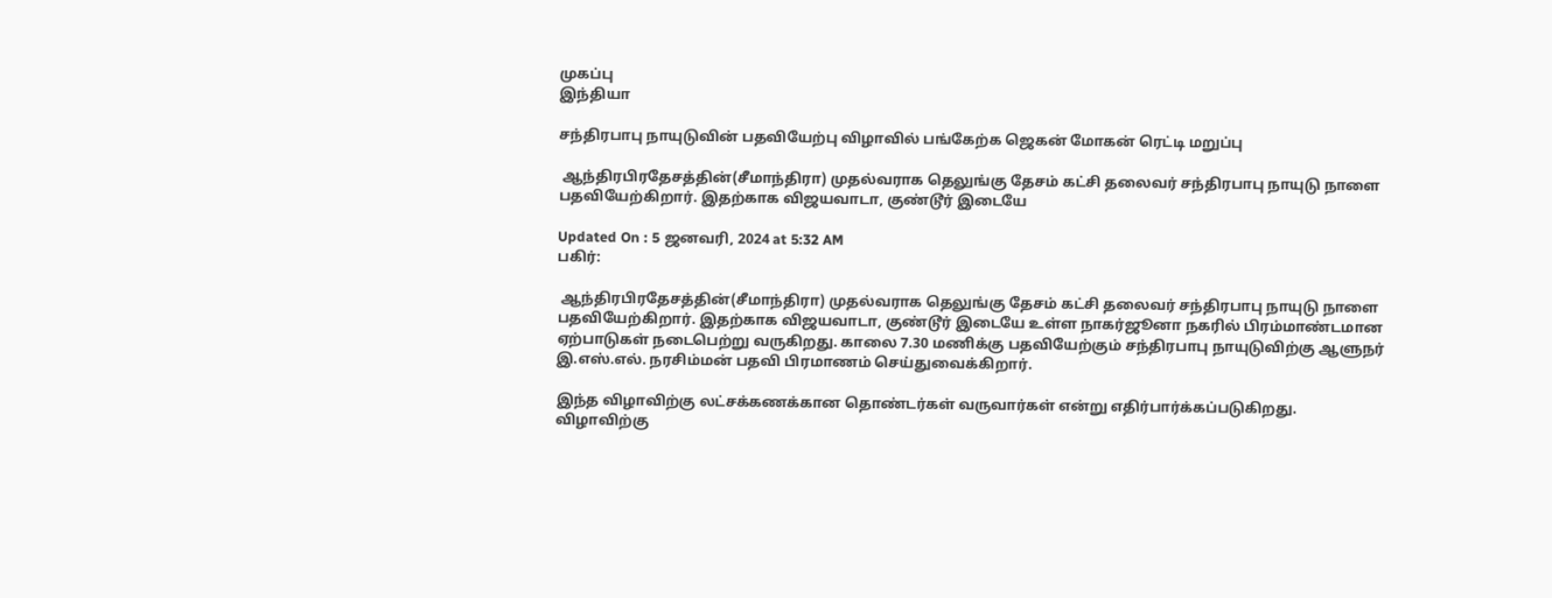முகப்பு
இந்தியா

சந்திரபாபு நாயுடுவின் பதவியேற்பு விழாவில் பங்கேற்க ஜெகன் மோகன் ரெட்டி மறுப்பு

 ஆந்திரபிரதேசத்தின்(சீமாந்திரா) முதல்வராக தெலுங்கு தேசம் கட்சி தலைவர் சந்திரபாபு நாயுடு நாளை பதவியேற்கிறார். இதற்காக விஜயவாடா, குண்டூர் இடையே

Updated On : 5 ஜனவரி, 2024 at 5:32 AM
பகிர்:

 ஆந்திரபிரதேசத்தின்(சீமாந்திரா) முதல்வராக தெலுங்கு தேசம் கட்சி தலைவர் சந்திரபாபு நாயுடு நாளை பதவியேற்கிறார். இதற்காக விஜயவாடா, குண்டூர் இடையே உள்ள நாகர்ஜூனா நகரில் பிரம்மாண்டமான ஏற்பாடுகள் நடைபெற்று வருகிறது. காலை 7.30 மணிக்கு பதவியேற்கும் சந்திரபாபு நாயுடுவிற்கு ஆளுநர் இ.எஸ்.எல். நரசிம்மன் பதவி பிரமாணம் செய்துவைக்கிறார்.

இந்த விழாவிற்கு லட்சக்கணக்கான தொண்டர்கள் வருவார்கள் என்று எதிர்பார்க்கப்படுகிறது. விழாவிற்கு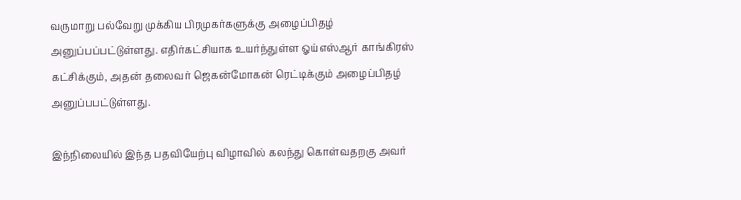வருமாறு பல்வேறு முக்கிய பிரமுகர்களுக்கு அழைப்பிதழ் அனுப்பப்பட்டுள்ளது. எதிர்கட்சியாக உயர்ந்துள்ள ஓய்எஸ்ஆர் காங்கிரஸ் கட்சிக்கும், அதன் தலைவர் ஜெகன்மோகன் ரெட்டிக்கும் அழைப்பிதழ் அனுப்பபட்டுள்ளது.

இந்நிலையில் இந்த பதவியேற்பு விழாவில் கலந்து கொள்வதறகு அவர்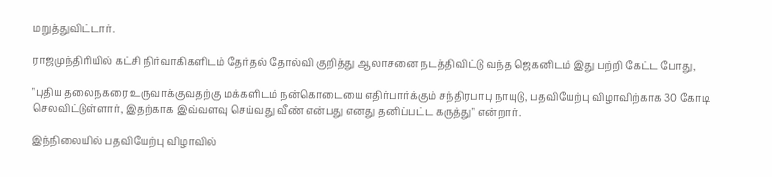மறுத்துவிட்டார்.

ராஜமுந்திரியில் கட்சி நிர்வாகிகளிடம் தேர்தல் தோல்வி குறித்து ஆலாசனை நடத்திவிட்டு வந்த ஜெகனிடம் இது பற்றி கேட்ட போது,

"புதிய தலைநகரை உருவாக்குவதற்கு மக்களிடம் நன்கொடையை எதிர்பார்க்கும் சந்திரபாபு நாயுடு, பதவியேற்பு விழாவிற்காக 30 கோடி செலவிட்டுள்ளார், இதற்காக இவ்வளவு செய்வது வீண் என்பது எனது தனிப்பட்ட கருத்து" என்றார்.

இந்நிலையில் பதவியேற்பு விழாவில்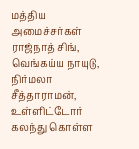மத்திய அமைச்சர்கள் ராஜ்நாத் சிங், வெங்கய்ய நாயுடு, நிர்மலா சீத்தாராமன், உள்ளிட்டோர் கலந்து கொள்ள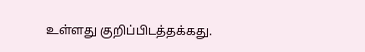உள்ளது குறிப்பிடத்தக்கது.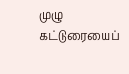முழு கட்டுரையைப்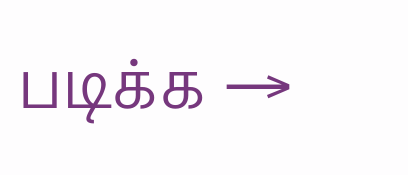படிக்க →